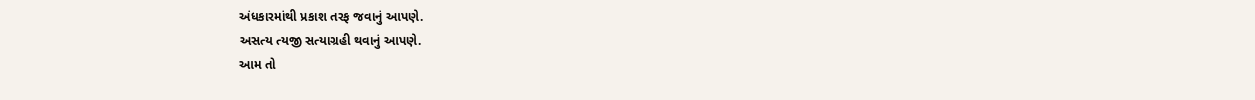અંધકારમાંથી પ્રકાશ તરફ જવાનું આપણે.
અસત્ય ત્યજી સત્યાગ્રહી થવાનું આપણે.
આમ તો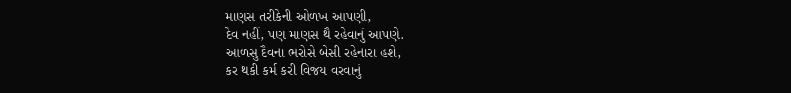માણસ તરીકેની ઓળખ આપણી,
દેવ નહીં, પણ માણસ થૈ રહેવાનું આપણે.
આળસુ દૈવના ભરોસે બેસી રહેનારા હશે,
કર થકી કર્મ કરી વિજય વરવાનું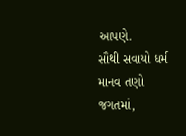આપણે.
સૌથી સવાયો ધર્મ માનવ તણો જગતમાં,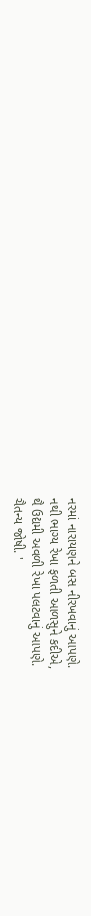નરમાં નારાયણને બસ નીરખવાનું આપણે.
નથી ભાગ્ય રેખા ફળતી આળસુને કદીએ,
થૈ ઉદ્યમી અવળી રેખા પલટવાનું આપણે.
ચૈતન્ય જોષી. '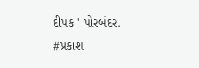દીપક ' પોરબંદર.
#પ્રકાશ